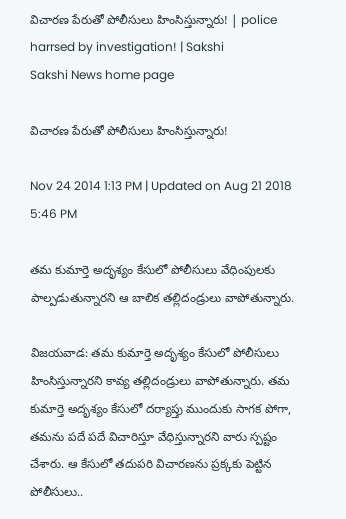విచారణ పేరుతో పోలీసులు హింసిస్తున్నారు! | police harrsed by investigation! | Sakshi
Sakshi News home page

విచారణ పేరుతో పోలీసులు హింసిస్తున్నారు!

Nov 24 2014 1:13 PM | Updated on Aug 21 2018 5:46 PM

తమ కుమార్తె అదృశ్యం కేసులో పోలీసులు వేధింపులకు పాల్పడుతున్నారని ఆ బాలిక తల్లిదండ్రులు వాపోతున్నారు.

విజయవాడ: తమ కుమార్తె అదృశ్యం కేసులో పోలీసులు హింసిస్తున్నారని కావ్య తల్లిదండ్రులు వాపోతున్నారు. తమ కుమార్తె అదృశ్యం కేసులో దర్యాప్తు ముందుకు సాగక పోగా,  తమను పదే పదే విచారిస్తూ వేధిస్తున్నారని వారు స్పష్టం చేశారు. ఆ కేసులో తదుపరి విచారణను ప్రక్కకు పెట్టిన పోలీసులు..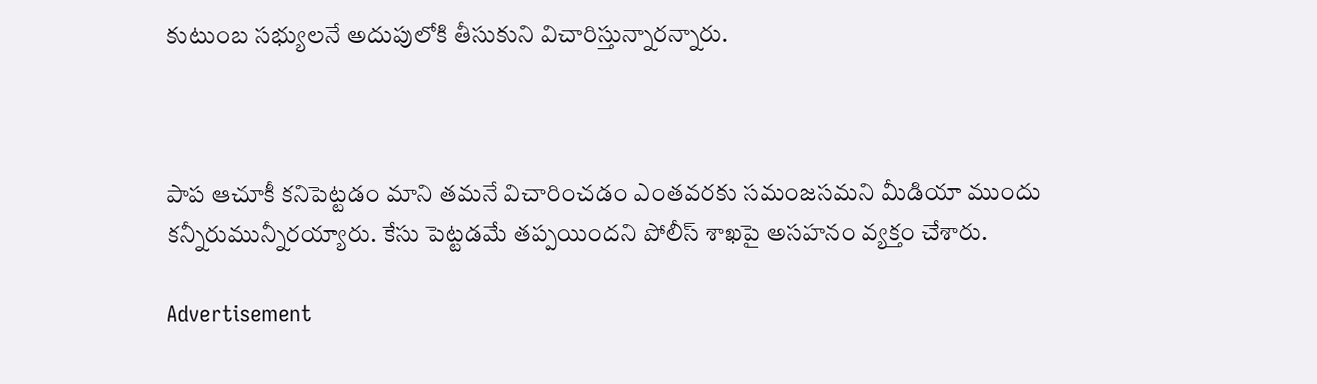కుటుంబ సభ్యులనే అదుపులోకి తీసుకుని విచారిస్తున్నారన్నారు.



పాప ఆచూకీ కనిపెట్టడం మాని తమనే విచారించడం ఎంతవరకు సమంజసమని మీడియా ముందు కన్నీరుమున్నీరయ్యారు. కేసు పెట్టడమే తప్పయిందని పోలీస్ శాఖపై అసహనం వ్యక్తం చేశారు.

Advertisement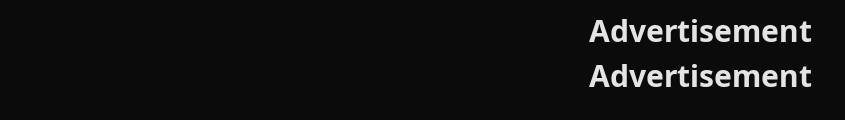Advertisement
Advertisement